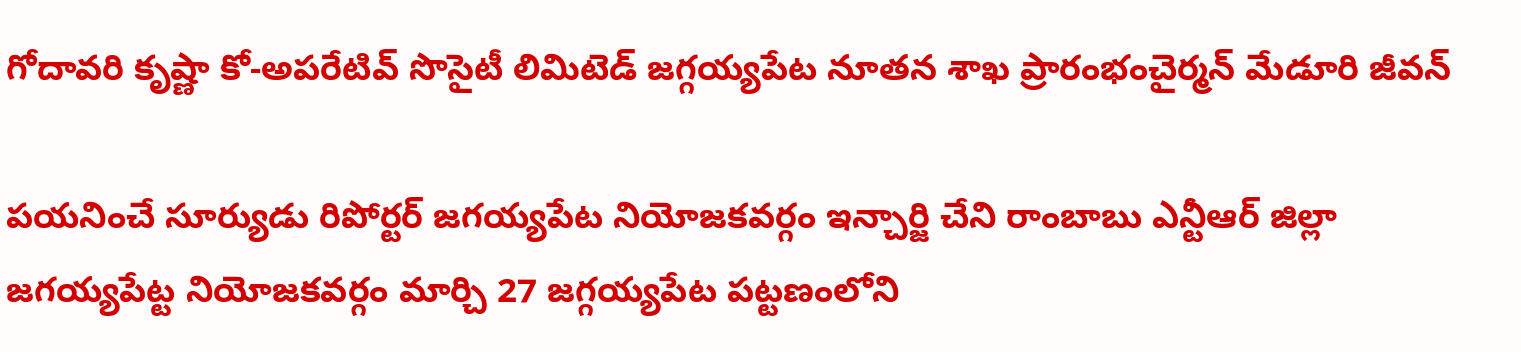గోదావరి కృష్ణా కో-అపరేటివ్ సొసైటీ లిమిటెడ్ జగ్గయ్యపేట నూతన శాఖ ప్రారంభంచైర్మన్ మేడూరి జీవన్

పయనించే సూర్యుడు రిపోర్టర్ జగయ్యపేట నియోజకవర్గం ఇన్చార్జి చేని రాంబాబు ఎన్టీఆర్ జిల్లా జగయ్యపేట్ట నియోజకవర్గం మార్చి 27 జగ్గయ్యపేట పట్టణంలోని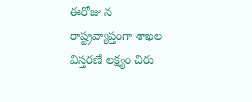ఈరోజు న రాష్ట్రవ్యాప్తంగా శాఖల విస్తరణే లక్ష్యం చిరు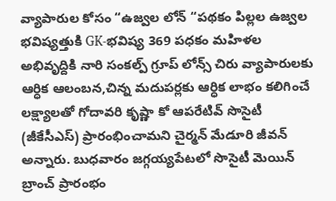వ్యాపారుల కోసం “ఉజ్వల లోన్ “పథకం పిల్లల ఉజ్వల భవిష్యత్తుకి GK-భవిష్య 369 పధకం మహిళల అభివృద్దికి నారి సంకల్ప్ గ్రూప్ లోన్స్ చిరు వ్యాపారులకు ఆర్ధిక ఆలంబన,చిన్న మదుపర్లకు ఆర్ధిక లాభం కలిగించే లక్ష్యాలతో గోదావరి కృష్ణా కో ఆపరేటివ్ సొసైటీ (జీకేసీఎస్) ప్రారంభించామని చైర్మన్ మేడూరి జీవన్ అన్నారు. బుధవారం జగ్గయ్యపేటలో సొసైటీ మెయిన్ బ్రాంచ్ ప్రారంభం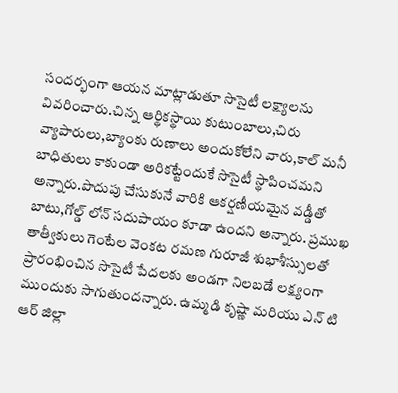సందర్భంగా ఆయన మాట్లాడుతూ సొసైటీ లక్ష్యాలను వివరించారు.చిన్న ఆర్థికస్థాయి కుటుంబాలు,చిరు వ్యాపారులు,బ్యాంకు రుణాలు అందుకోలేని వారు,కాల్ మనీ బాధితులు కాకుండా అరికట్టేందుకే సొసైటీ స్థాపించమని అన్నారు.పొదుపు చేసుకునే వారికి ఆకర్షణీయమైన వడ్డీతో బాటు,గోల్డ్ లోన్ సదుపాయం కూడా ఉందని అన్నారు. ప్రముఖ తాత్వీకులు గెంటేల వెంకట రమణ గురూజీ శుభాశీస్సులతో ప్రారంభించిన సొసైటీ పేదలకు అండగా నిలబడే లక్ష్యంగా ముందుకు సాగుతుందన్నారు. ఉమ్మడి కృష్ణా మరియు ఎన్ టి ఆర్ జిల్లా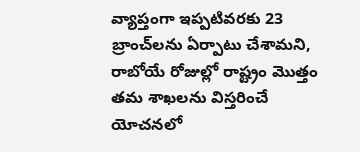వ్యాప్తంగా ఇప్పటివరకు 23 బ్రాంచ్‌లను ఏర్పాటు చేశామని, రాబోయే రోజుల్లో రాష్ట్రం మొత్తం తమ శాఖలను విస్తరించే యోచనలో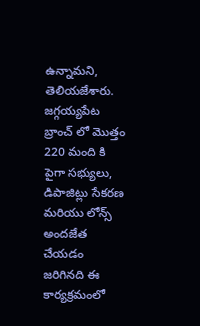ఉన్నామని, తెలియజేశారు. జగ్గయ్యపేట బ్రాంచ్ లో మొత్తం 220 మంది కి పైగా సభ్యులు, డిపాజిట్లు సేకరణ మరియు లోన్స్ అందజేత చేయడం జరిగినది ఈ కార్యక్రమంలో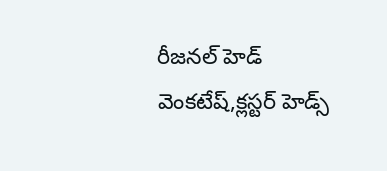రీజనల్ హెడ్ వెంకటేష్,క్లస్టర్ హెడ్స్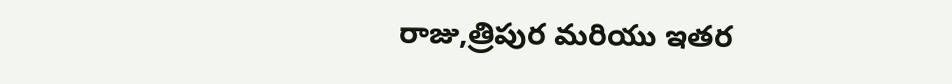రాజు,త్రిపుర మరియు ఇతర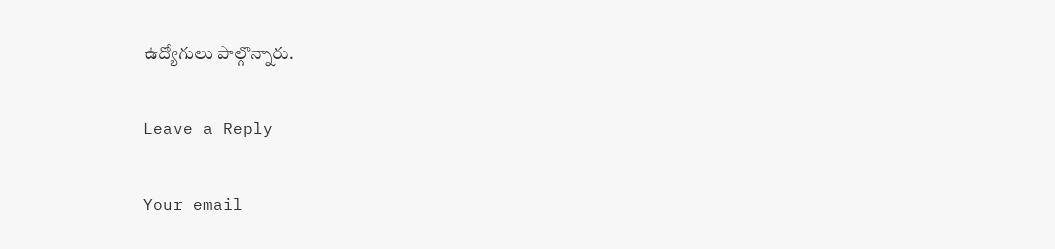ఉద్యోగులు పాల్గొన్నారు.

Leave a Reply

Your email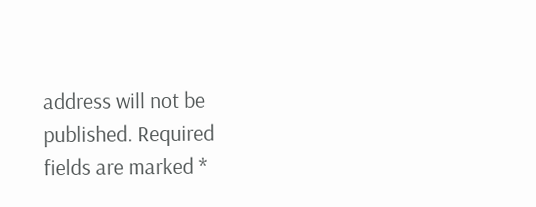address will not be published. Required fields are marked *